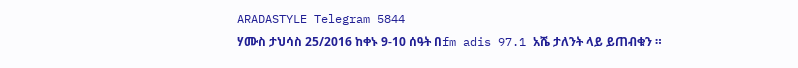ARADASTYLE Telegram 5844
ሃሙስ ታህሳስ 25/2016 ከቀኑ 9-10 ሰዓት በfm adis 97.1 አሼ ታለንት ላይ ይጠብቁን ።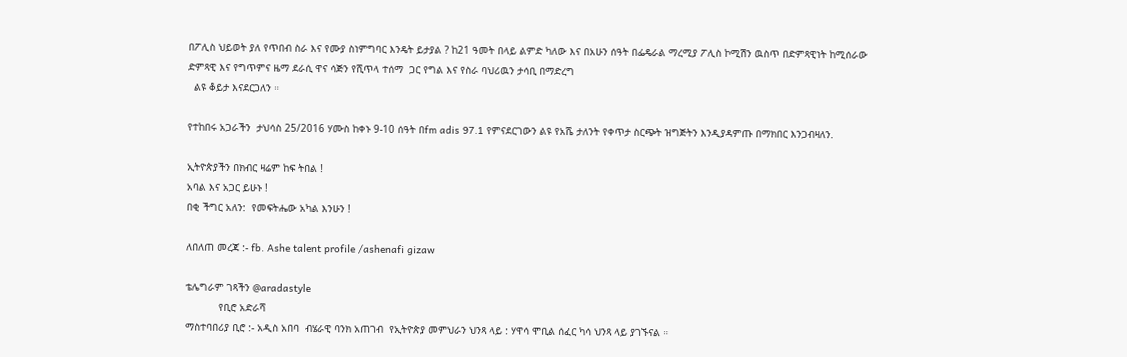በፖሊስ ህይወት ያለ የጥበብ ስራ እና የሙያ ስነምግባር እንዴት ይታያል ? ከ21 ዓመት በላይ ልምድ ካለው እና በአሁን ሰዓት በፌዴራል ማረሚያ ፖሊስ ኮሚሽን ዉስጥ በድምጻዊነት ከሚሰራው ድምጻዊ እና የግጥምና ዜማ ደራሲ ዋና ሳጅን የሺጥላ ተሰማ  ጋር የግል እና የስራ ባህሪዉን ታሳቢ በማድረግ
  ልዩ ቆይታ እናደርጋለን ።

የተከበሩ አጋራችን  ታህሳስ 25/2016 ሃሙስ ከቀኑ 9-10 ሰዓት በfm adis 97.1 የምናደርገውን ልዩ የአሼ ታለንት የቀጥታ ስርጭት ዝግጅትን እንዲያዳምጡ በማክበር እንጋብዛለን.

ኢትዮጵያችን በክብር ዛሬም ከፍ ትበል !
አባል እና አጋር ይሁኑ !
በቂ ችግር አለን:  የመፍትሔው አካል እንሁን !

ለበለጠ መረጃ :- fb. Ashe talent profile /ashenafi gizaw

ቴሌግራም ገጻችን @aradastyle
           የቢሮ አድራሻ
ማስተባበሪያ ቢሮ :- አዲስ አበባ  ብሄራዊ ባንክ አጠገብ  የኢትዮጵያ መምህራን ህንጻ ላይ : ሃዋሳ ሞቢል ሰፈር ካሳ ህንጻ ላይ ያገኙናል ።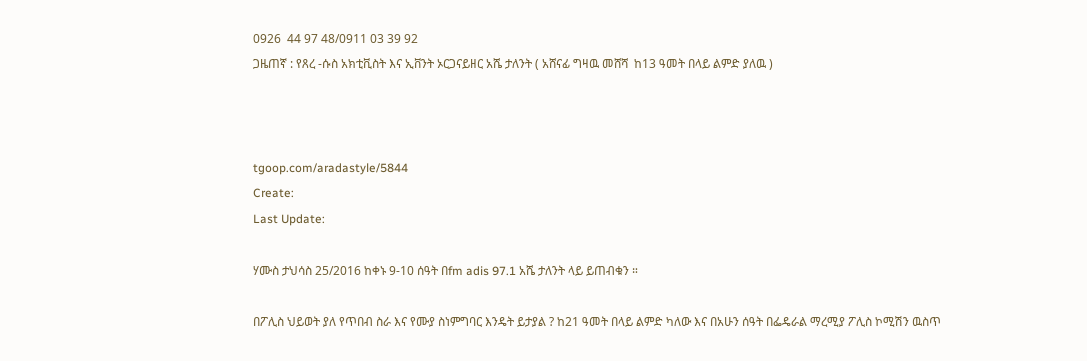0926  44 97 48/0911 03 39 92
ጋዜጠኛ : የጸረ -ሱስ አክቲቪስት እና ኢቨንት ኦርጋናይዘር አሼ ታለንት ( አሸናፊ ግዛዉ መሸሻ  ከ13 ዓመት በላይ ልምድ ያለዉ )



tgoop.com/aradastyle/5844
Create:
Last Update:

ሃሙስ ታህሳስ 25/2016 ከቀኑ 9-10 ሰዓት በfm adis 97.1 አሼ ታለንት ላይ ይጠብቁን ።

በፖሊስ ህይወት ያለ የጥበብ ስራ እና የሙያ ስነምግባር እንዴት ይታያል ? ከ21 ዓመት በላይ ልምድ ካለው እና በአሁን ሰዓት በፌዴራል ማረሚያ ፖሊስ ኮሚሽን ዉስጥ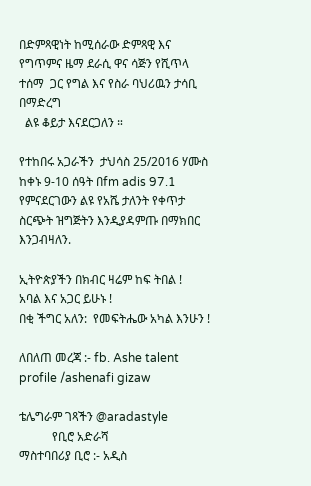በድምጻዊነት ከሚሰራው ድምጻዊ እና የግጥምና ዜማ ደራሲ ዋና ሳጅን የሺጥላ ተሰማ  ጋር የግል እና የስራ ባህሪዉን ታሳቢ በማድረግ
  ልዩ ቆይታ እናደርጋለን ።

የተከበሩ አጋራችን  ታህሳስ 25/2016 ሃሙስ ከቀኑ 9-10 ሰዓት በfm adis 97.1 የምናደርገውን ልዩ የአሼ ታለንት የቀጥታ ስርጭት ዝግጅትን እንዲያዳምጡ በማክበር እንጋብዛለን.

ኢትዮጵያችን በክብር ዛሬም ከፍ ትበል !
አባል እና አጋር ይሁኑ !
በቂ ችግር አለን:  የመፍትሔው አካል እንሁን !

ለበለጠ መረጃ :- fb. Ashe talent profile /ashenafi gizaw

ቴሌግራም ገጻችን @aradastyle
           የቢሮ አድራሻ
ማስተባበሪያ ቢሮ :- አዲስ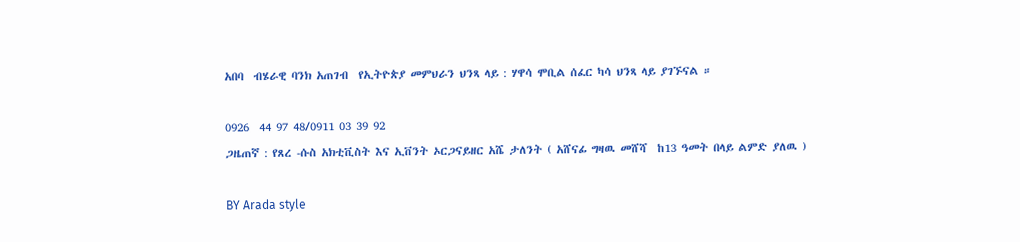አበባ  ብሄራዊ ባንክ አጠገብ  የኢትዮጵያ መምህራን ህንጻ ላይ : ሃዋሳ ሞቢል ሰፈር ካሳ ህንጻ ላይ ያገኙናል ።

0926  44 97 48/0911 03 39 92
ጋዜጠኛ : የጸረ -ሱስ አክቲቪስት እና ኢቨንት ኦርጋናይዘር አሼ ታለንት ( አሸናፊ ግዛዉ መሸሻ  ከ13 ዓመት በላይ ልምድ ያለዉ )

BY Arada style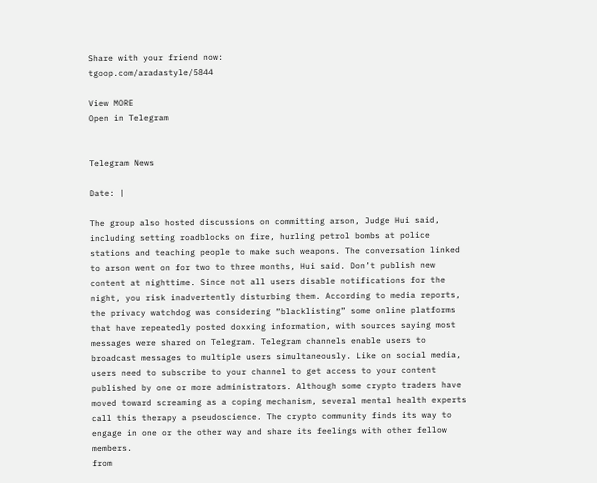Share with your friend now:
tgoop.com/aradastyle/5844

View MORE
Open in Telegram


Telegram News

Date: |

The group also hosted discussions on committing arson, Judge Hui said, including setting roadblocks on fire, hurling petrol bombs at police stations and teaching people to make such weapons. The conversation linked to arson went on for two to three months, Hui said. Don’t publish new content at nighttime. Since not all users disable notifications for the night, you risk inadvertently disturbing them. According to media reports, the privacy watchdog was considering “blacklisting” some online platforms that have repeatedly posted doxxing information, with sources saying most messages were shared on Telegram. Telegram channels enable users to broadcast messages to multiple users simultaneously. Like on social media, users need to subscribe to your channel to get access to your content published by one or more administrators. Although some crypto traders have moved toward screaming as a coping mechanism, several mental health experts call this therapy a pseudoscience. The crypto community finds its way to engage in one or the other way and share its feelings with other fellow members.
from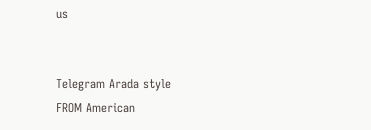us


Telegram Arada style
FROM American